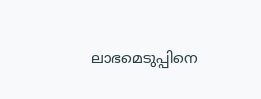ലാഭമെടുപ്പിനെ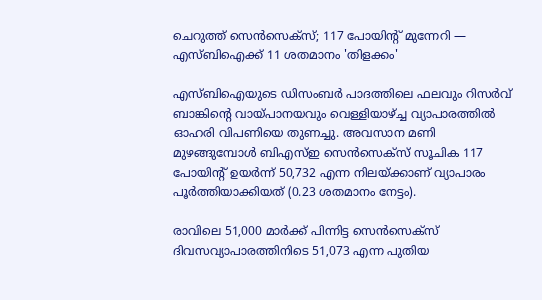ചെറുത്ത് സെന്‍സെക്‌സ്; 117 പോയിന്റ് മുന്നേറി — എസ്ബിഐക്ക് 11 ശതമാനം 'തിളക്കം'

എസ്ബിഐയുടെ ഡിസംബര്‍ പാദത്തിലെ ഫലവും റിസര്‍വ് ബാങ്കിന്റെ വായ്പാനയവും വെള്ളിയാഴ്ച്ച വ്യാപാരത്തില്‍ ഓഹരി വിപണിയെ തുണച്ചു. അവസാന മണി മുഴങ്ങുമ്പോള്‍ ബിഎസ്ഇ സെന്‍സെക്‌സ് സൂചിക 117 പോയിന്റ് ഉയര്‍ന്ന് 50,732 എന്ന നിലയ്ക്കാണ് വ്യാപാരം പൂര്‍ത്തിയാക്കിയത് (0.23 ശതമാനം നേട്ടം).

രാവിലെ 51,000 മാര്‍ക്ക് പിന്നിട്ട സെന്‍സെക്‌സ് ദിവസവ്യാപാരത്തിനിടെ 51,073 എന്ന പുതിയ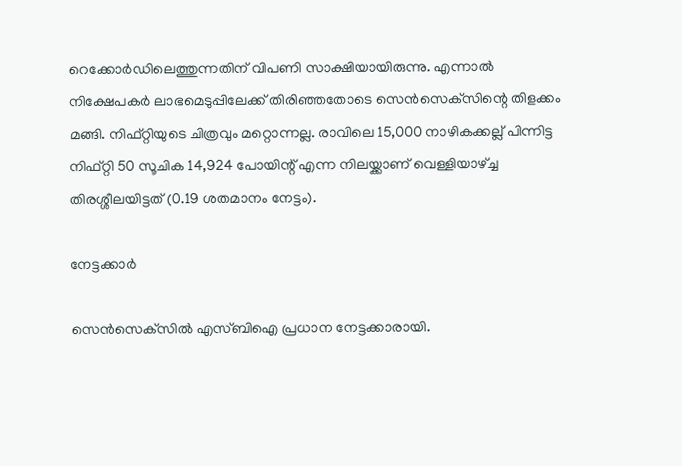റെക്കോര്‍ഡിലെത്തുന്നതിന് വിപണി സാക്ഷിയായിരുന്നു. എന്നാല്‍ നിക്ഷേപകര്‍ ലാഭമെടുപ്പിലേക്ക് തിരിഞ്ഞതോടെ സെന്‍സെക്‌സിന്റെ തിളക്കം മങ്ങി. നിഫ്റ്റിയുടെ ചിത്രവും മറ്റൊന്നല്ല. രാവിലെ 15,000 നാഴികക്കല്ല് പിന്നിട്ട നിഫ്റ്റി 50 സൂചിക 14,924 പോയിന്റ് എന്ന നിലയ്ക്കാണ് വെള്ളിയാഴ്ച്ച തിരശ്ശീലയിട്ടത് (0.19 ശതമാനം നേട്ടം).

നേട്ടക്കാർ

സെന്‍സെക്‌സില്‍ എസ്ബിഐ പ്രധാന നേട്ടക്കാരായി.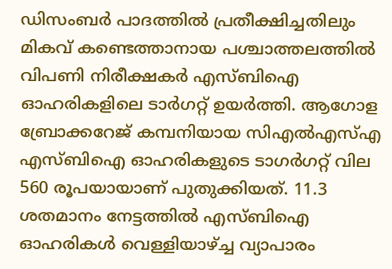ഡിസംബര്‍ പാദത്തില്‍ പ്രതീക്ഷിച്ചതിലും മികവ് കണ്ടെത്താനായ പശ്ചാത്തലത്തില്‍ വിപണി നിരീക്ഷകര്‍ എസ്ബിഐ ഓഹരികളിലെ ടാര്‍ഗറ്റ് ഉയര്‍ത്തി. ആഗോള ബ്രോക്കറേജ് കമ്പനിയായ സിഎല്‍എസ്എ എസ്ബിഐ ഓഹരികളുടെ ടാഗര്‍ഗറ്റ് വില 560 രൂപയായാണ് പുതുക്കിയത്. 11.3 ശതമാനം നേട്ടത്തില്‍ എസ്ബിഐ ഓഹരികള്‍ വെള്ളിയാഴ്ച്ച വ്യാപാരം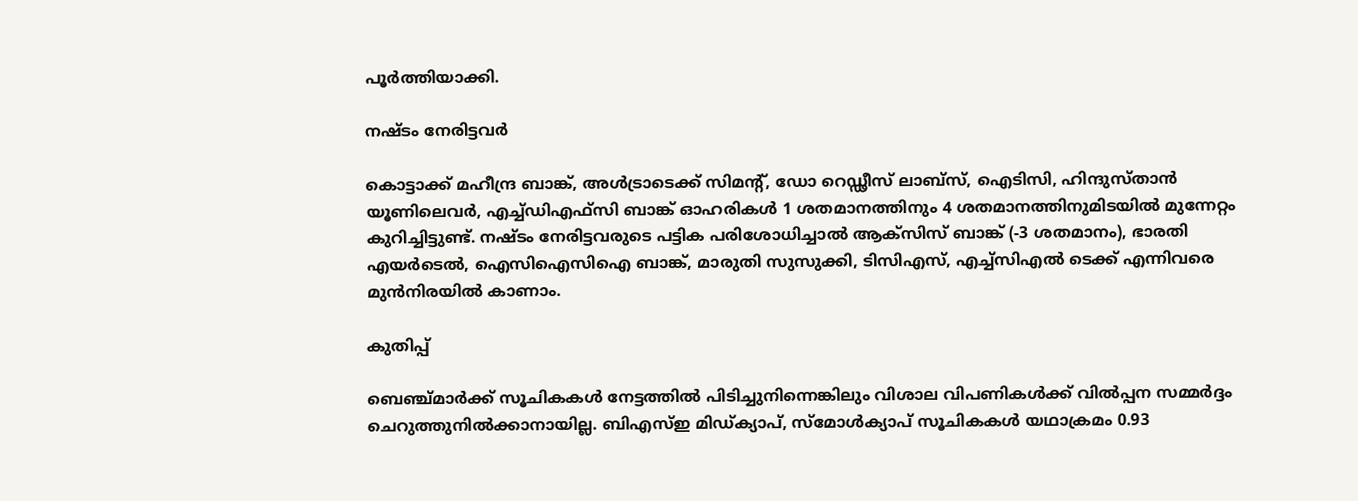പൂര്‍ത്തിയാക്കി.

നഷ്ടം നേരിട്ടവർ

കൊട്ടാക്ക് മഹീന്ദ്ര ബാങ്ക്, അള്‍ട്രാടെക്ക് സിമന്റ്, ഡോ റെഡ്ഢീസ് ലാബ്‌സ്, ഐടിസി, ഹിന്ദുസ്താന്‍ യൂണിലെവര്‍, എച്ച്ഡിഎഫ്‌സി ബാങ്ക് ഓഹരികള്‍ 1 ശതമാനത്തിനും 4 ശതമാനത്തിനുമിടയില്‍ മുന്നേറ്റം കുറിച്ചിട്ടുണ്ട്. നഷ്ടം നേരിട്ടവരുടെ പട്ടിക പരിശോധിച്ചാല്‍ ആക്‌സിസ് ബാങ്ക് (-3 ശതമാനം), ഭാരതി എയര്‍ടെല്‍, ഐസിഐസിഐ ബാങ്ക്, മാരുതി സുസുക്കി, ടിസിഎസ്, എച്ച്‌സിഎല്‍ ടെക്ക് എന്നിവരെ മുന്‍നിരയില്‍ കാണാം.

കുതിപ്പ്

ബെഞ്ച്മാര്‍ക്ക് സൂചികകള്‍ നേട്ടത്തില്‍ പിടിച്ചുനിന്നെങ്കിലും വിശാല വിപണികള്‍ക്ക് വില്‍പ്പന സമ്മര്‍ദ്ദം ചെറുത്തുനില്‍ക്കാനായില്ല. ബിഎസ്ഇ മിഡ്ക്യാപ്, സ്‌മോള്‍ക്യാപ് സൂചികകള്‍ യഥാക്രമം 0.93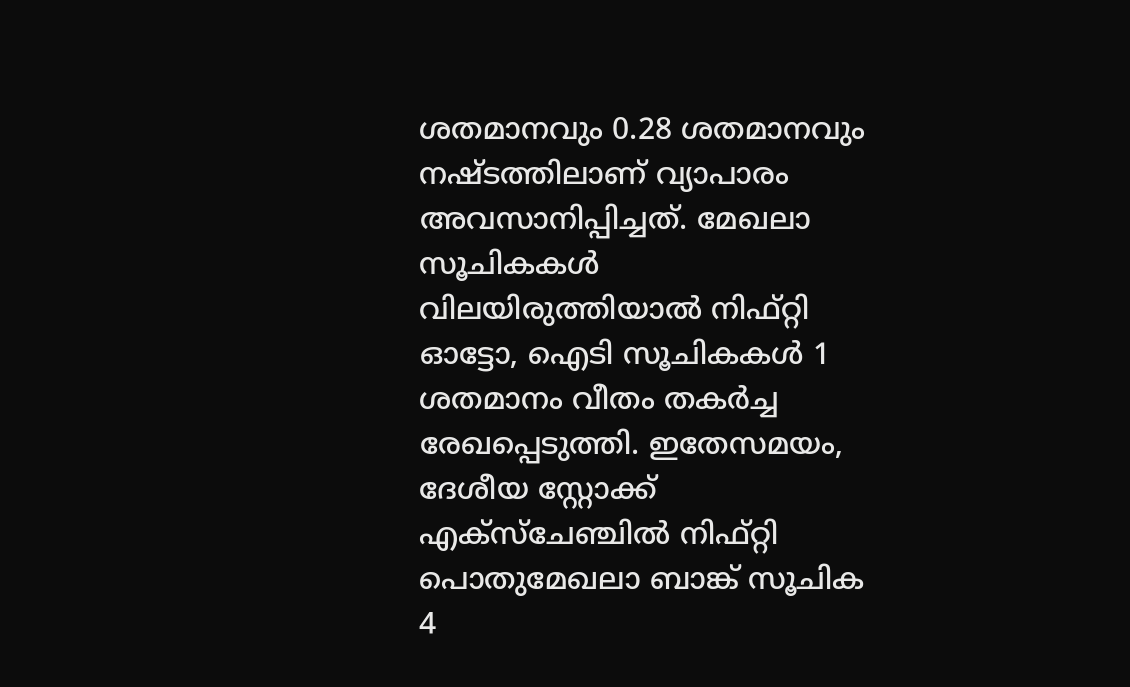ശതമാനവും 0.28 ശതമാനവും നഷ്ടത്തിലാണ് വ്യാപാരം അവസാനിപ്പിച്ചത്. മേഖലാ സൂചികകള്‍ വിലയിരുത്തിയാല്‍ നിഫ്റ്റി ഓട്ടോ, ഐടി സൂചികകള്‍ 1 ശതമാനം വീതം തകര്‍ച്ച രേഖപ്പെടുത്തി. ഇതേസമയം, ദേശീയ സ്റ്റോക്ക് എക്‌സ്‌ചേഞ്ചില്‍ നിഫ്റ്റി പൊതുമേഖലാ ബാങ്ക് സൂചിക 4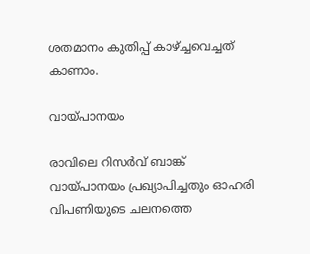ശതമാനം കുതിപ്പ് കാഴ്ച്ചവെച്ചത് കാണാം.

വായ്പാനയം

രാവിലെ റിസര്‍വ് ബാങ്ക് വായ്പാനയം പ്രഖ്യാപിച്ചതും ഓഹരി വിപണിയുടെ ചലനത്തെ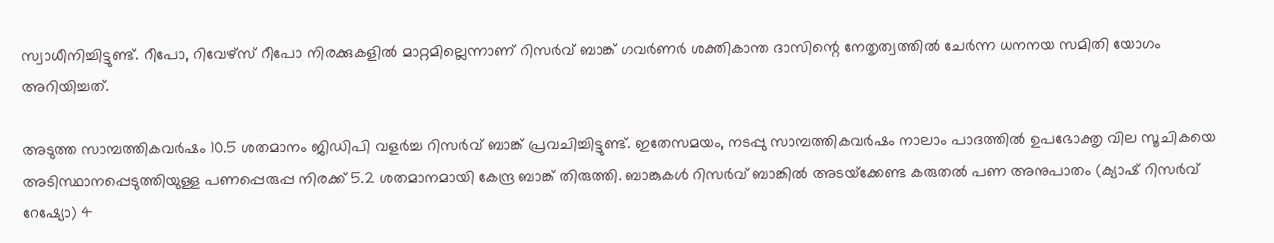സ്വാധീനിച്ചിട്ടുണ്ട്. റീപോ, റിവേഴ്‌സ് റീപോ നിരക്കുകളില്‍ മാറ്റമില്ലെന്നാണ് റിസര്‍വ് ബാങ്ക് ഗവര്‍ണര്‍ ശക്തികാന്ത ദാസിന്റെ നേതൃത്വത്തില്‍ ചേര്‍ന്ന ധനനയ സമിതി യോഗം അറിയിച്ചത്.

അടുത്ത സാമ്പത്തികവര്‍ഷം 10.5 ശതമാനം ജിഡിപി വളര്‍ച്ച റിസര്‍വ് ബാങ്ക് പ്രവചിച്ചിട്ടുണ്ട്. ഇതേസമയം, നടപ്പു സാമ്പത്തികവര്‍ഷം നാലാം പാദത്തില്‍ ഉപഭോക്തൃ വില സൂചികയെ അടിസ്ഥാനപ്പെടുത്തിയുള്ള പണപ്പെരുപ്പ നിരക്ക് 5.2 ശതമാനമായി കേന്ദ്ര ബാങ്ക് തിരുത്തി. ബാങ്കുകള്‍ റിസര്‍വ് ബാങ്കില്‍ അടയ്‌ക്കേണ്ട കരുതല്‍ പണ അനുപാതം (ക്യാഷ് റിസര്‍വ് റേഷ്യോ) 4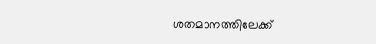ശതമാനത്തിലേക്ക്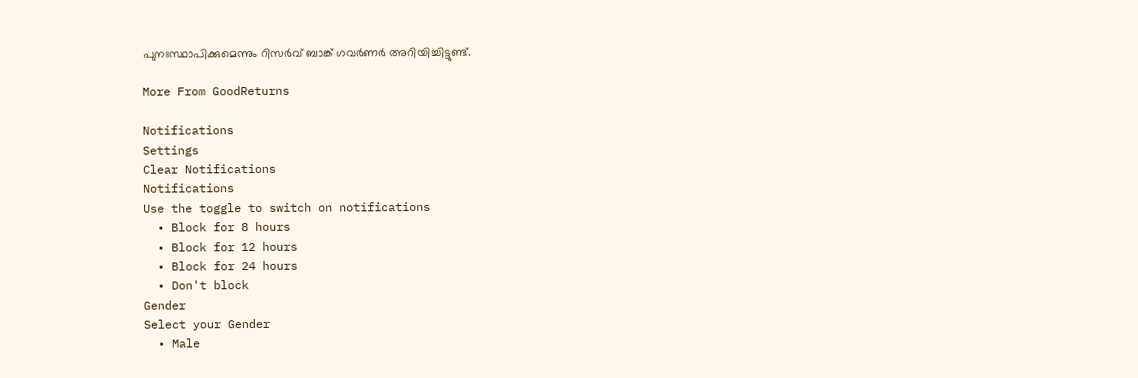പുനഃസ്ഥാപിക്കുമെന്നും റിസര്‍വ് ബാങ്ക് ഗവര്‍ണര്‍ അറിയിച്ചിട്ടുണ്ട്.

More From GoodReturns

Notifications
Settings
Clear Notifications
Notifications
Use the toggle to switch on notifications
  • Block for 8 hours
  • Block for 12 hours
  • Block for 24 hours
  • Don't block
Gender
Select your Gender
  • Male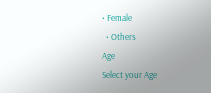• Female
  • Others
Age
Select your Age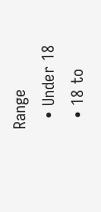Range
  • Under 18
  • 18 to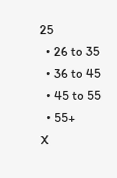25
  • 26 to 35
  • 36 to 45
  • 45 to 55
  • 55+
X